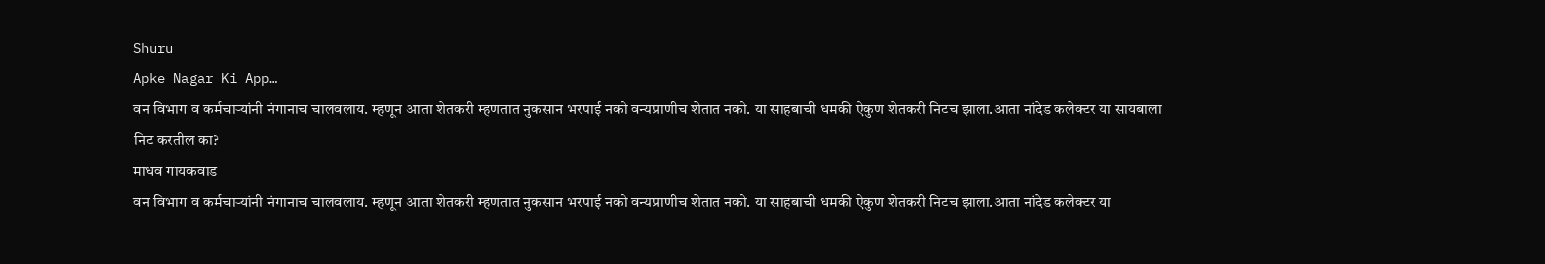Shuru
Apke Nagar Ki App…
वन विभाग व कर्मचाऱ्यांनी नंगानाच चालवलाय. म्हणून आता शेतकरी म्हणतात नुकसान भरपाई नको वन्यप्राणीच शेतात नको. या साहबाची धमकी ऐकुण शेतकरी निटच झाला.आता नांदेड कलेक्टर या सायबाला निट करतील का?
माधव गायकवाड
वन विभाग व कर्मचाऱ्यांनी नंगानाच चालवलाय. म्हणून आता शेतकरी म्हणतात नुकसान भरपाई नको वन्यप्राणीच शेतात नको. या साहबाची धमकी ऐकुण शेतकरी निटच झाला.आता नांदेड कलेक्टर या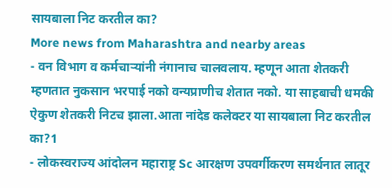सायबाला निट करतील का?
More news from Maharashtra and nearby areas
- वन विभाग व कर्मचाऱ्यांनी नंगानाच चालवलाय. म्हणून आता शेतकरी म्हणतात नुकसान भरपाई नको वन्यप्राणीच शेतात नको. या साहबाची धमकी ऐकुण शेतकरी निटच झाला.आता नांदेड कलेक्टर या सायबाला निट करतील का?1
- लोकस्वराज्य आंदोलन महाराष्ट्र Sc आरक्षण उपवर्गीकरण समर्थनात लातूर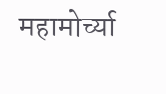महामोर्च्या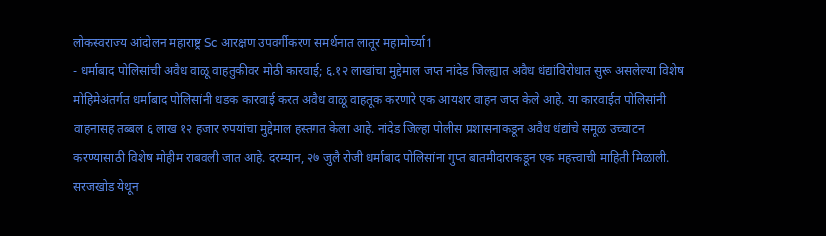लोकस्वराज्य आंदोलन महाराष्ट्र Sc आरक्षण उपवर्गीकरण समर्थनात लातूर महामोर्च्या1
- धर्माबाद पोलिसांची अवैध वाळू वाहतुकीवर मोठी कारवाई; ६.१२ लाखांचा मुद्देमाल जप्त नांदेड जिल्ह्यात अवैध धंद्यांविरोधात सुरू असलेल्या विशेष मोहिमेअंतर्गत धर्माबाद पोलिसांनी धडक कारवाई करत अवैध वाळू वाहतूक करणारे एक आयशर वाहन जप्त केले आहे. या कारवाईत पोलिसांनी वाहनासह तब्बल ६ लाख १२ हजार रुपयांचा मुद्देमाल हस्तगत केला आहे. नांदेड जिल्हा पोलीस प्रशासनाकडून अवैध धंद्यांचे समूळ उच्चाटन करण्यासाठी विशेष मोहीम राबवली जात आहे. दरम्यान, २७ जुलै रोजी धर्माबाद पोलिसांना गुप्त बातमीदाराकडून एक महत्त्वाची माहिती मिळाली. सरजखोड येथून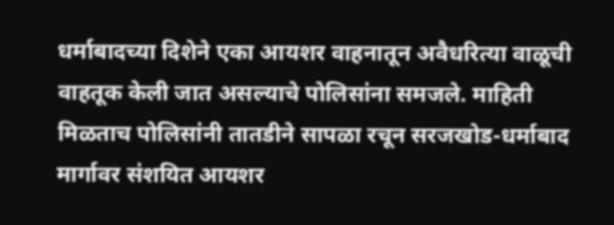धर्माबादच्या दिशेने एका आयशर वाहनातून अवैधरित्या वाळूची वाहतूक केली जात असल्याचे पोलिसांना समजले. माहिती मिळताच पोलिसांनी तातडीने सापळा रचून सरजखोड-धर्माबाद मार्गावर संशयित आयशर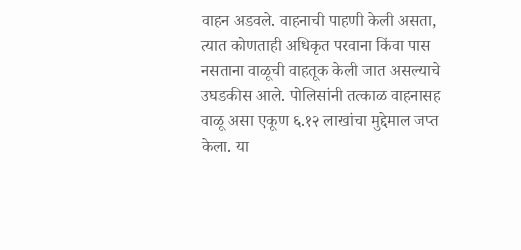वाहन अडवले. वाहनाची पाहणी केली असता, त्यात कोणताही अधिकृत परवाना किंवा पास नसताना वाळूची वाहतूक केली जात असल्याचे उघडकीस आले. पोलिसांनी तत्काळ वाहनासह वाळू असा एकूण ६.१२ लाखांचा मुद्देमाल जप्त केला. या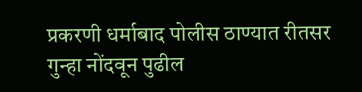प्रकरणी धर्माबाद पोलीस ठाण्यात रीतसर गुन्हा नोंदवून पुढील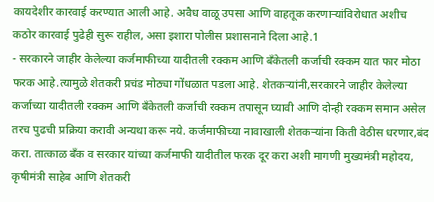कायदेशीर कारवाई करण्यात आली आहे. अवैध वाळू उपसा आणि वाहतूक करणाऱ्यांविरोधात अशीच कठोर कारवाई पुढेही सुरू राहील, असा इशारा पोलीस प्रशासनाने दिला आहे.1
- सरकारने जाहीर केलेल्या कर्जमाफीच्या यादीतली रक्कम आणि बँकेतली कर्जाची रक्कम यात फार मोठा फरक आहे.त्यामुळे शेतकरी प्रचंड मोठ्या गोंधळात पडला आहे. शेतकऱ्यांनी,सरकारने जाहीर केलेल्या कर्जाच्या यादीतली रक्कम आणि बँकेतली कर्जाची रक्कम तपासून घ्यावी आणि दोन्ही रक्कम समान असेल तरच पुढची प्रक्रिया करावी अन्यथा करू नये. कर्जमाफीच्या नावाखाली शेतकऱ्यांना किती वेठीस धरणार,बंद करा. तात्काळ बॅंक व सरकार यांच्या कर्जमाफी यादीतील फरक दूर करा अशी मागणी मुख्यमंत्री महोदय, कृषीमंत्री साहेब आणि शेतकरी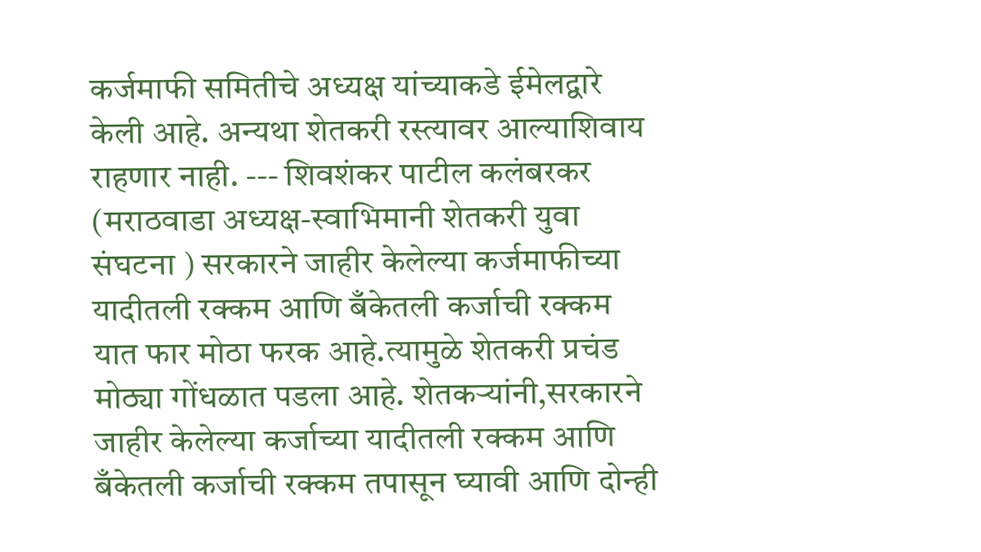कर्जमाफी समितीचे अध्यक्ष यांच्याकडे ईमेलद्वारे केली आहे. अन्यथा शेतकरी रस्त्यावर आल्याशिवाय राहणार नाही. --- शिवशंकर पाटील कलंबरकर (मराठवाडा अध्यक्ष-स्वाभिमानी शेतकरी युवा संघटना ) सरकारने जाहीर केलेल्या कर्जमाफीच्या यादीतली रक्कम आणि बँकेतली कर्जाची रक्कम यात फार मोठा फरक आहे.त्यामुळे शेतकरी प्रचंड मोठ्या गोंधळात पडला आहे. शेतकऱ्यांनी,सरकारने जाहीर केलेल्या कर्जाच्या यादीतली रक्कम आणि बँकेतली कर्जाची रक्कम तपासून घ्यावी आणि दोन्ही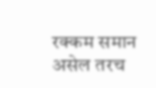रक्कम समान असेल तरच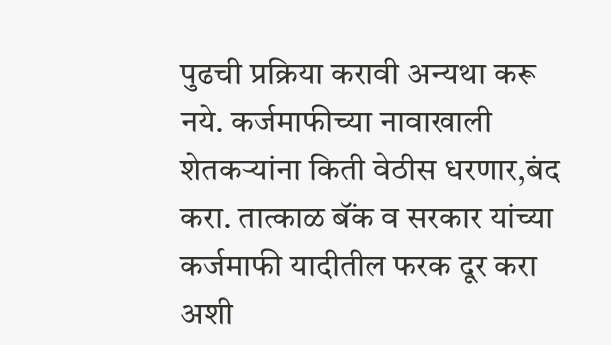पुढची प्रक्रिया करावी अन्यथा करू नये. कर्जमाफीच्या नावाखाली शेतकऱ्यांना किती वेठीस धरणार,बंद करा. तात्काळ बॅंक व सरकार यांच्या कर्जमाफी यादीतील फरक दूर करा अशी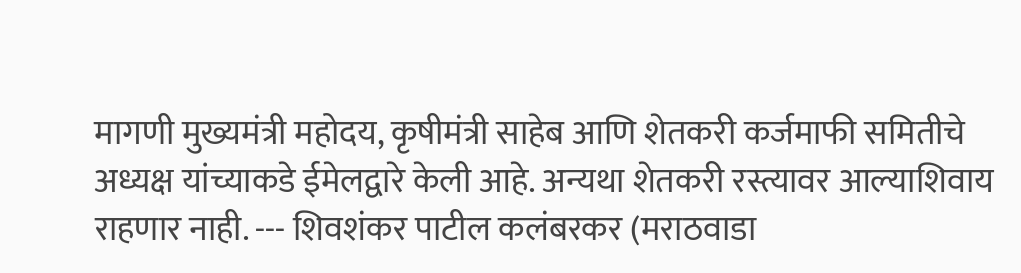मागणी मुख्यमंत्री महोदय, कृषीमंत्री साहेब आणि शेतकरी कर्जमाफी समितीचे अध्यक्ष यांच्याकडे ईमेलद्वारे केली आहे. अन्यथा शेतकरी रस्त्यावर आल्याशिवाय राहणार नाही. --- शिवशंकर पाटील कलंबरकर (मराठवाडा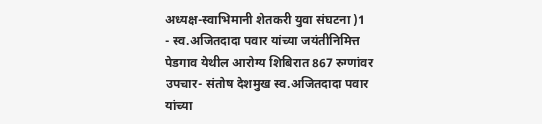अध्यक्ष-स्वाभिमानी शेतकरी युवा संघटना )1
- स्व.अजितदादा पवार यांच्या जयंतीनिमित्त पेडगाव येथील आरोग्य शिबिरात 867 रुग्णांवर उपचार- संतोष देशमुख स्व.अजितदादा पवार यांच्या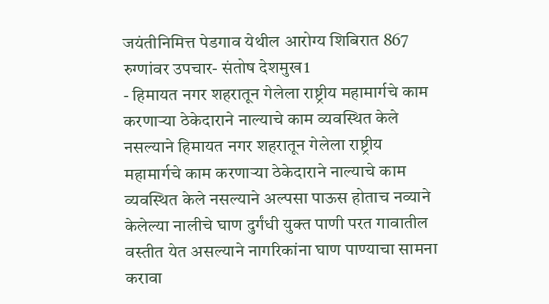जयंतीनिमित्त पेडगाव येथील आरोग्य शिबिरात 867 रुग्णांवर उपचार- संतोष देशमुख1
- हिमायत नगर शहरातून गेलेला राष्ट्रीय महामार्गचे काम करणाऱ्या ठेकेदाराने नाल्याचे काम व्यवस्थित केले नसल्याने हिमायत नगर शहरातून गेलेला राष्ट्रीय महामार्गचे काम करणाऱ्या ठेकेदाराने नाल्याचे काम व्यवस्थित केले नसल्याने अल्पसा पाऊस होताच नव्याने केलेल्या नालीचे घाण दुर्गंधी युक्त पाणी परत गावातील वस्तीत येत असल्याने नागरिकांना घाण पाण्याचा सामना करावा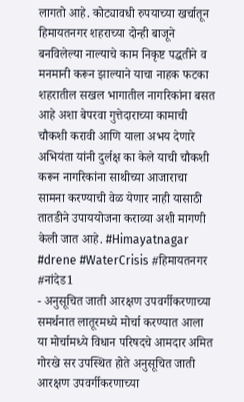लागतो आहे. कोट्यावधी रुपयाच्या खर्चातून हिमायतनगर शहराच्या दोन्ही बाजूने बनविलेल्या नाल्याचे काम निकृष्ट पद्धतीने व मनमानी करून झाल्याने याचा नाहक फटका शहरातील सखल भागातील नागरिकांना बसत आहे अशा बेपरवा गुत्तेदाराच्या कामाची चौकशी करावी आणि याला अभय देणारे अभियंता यांनी दुर्लक्ष का केले याची चौकशी करून नागरिकांना साथीच्या आजाराचा सामना करण्याची वेळ येणार नाही यासाठी तातडीने उपाययोजना कराव्या अशी मागणी केली जात आहे. #Himayatnagar #drene #WaterCrisis #हिमायतनगर #नांदेड1
- अनुसूचित जाती आरक्षण उपवर्गीकरणाच्या समर्थनात लातूरमध्ये मोर्चा करण्यात आला या मोर्चामध्ये विधान परिषदचे आमदार अमित गोरखे सर उपस्थित होते अनुसूचित जाती आरक्षण उपवर्गीकरणाच्या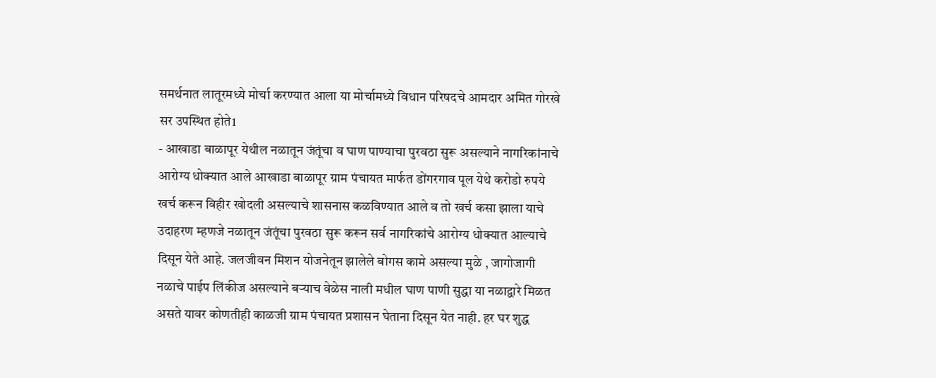समर्थनात लातूरमध्ये मोर्चा करण्यात आला या मोर्चामध्ये विधान परिषदचे आमदार अमित गोरखे सर उपस्थित होते1
- आखाडा बाळापूर येथील नळातून जंतूंचा व घाण पाण्याचा पुरवठा सुरू असल्याने नागरिकांनाचे आरोग्य धोक्यात आले आखाडा बाळापूर ग्राम पंचायत मार्फत डोंगरगाव पूल येथे करोडो रुपये खर्च करून विहीर खोदली असल्याचे शासनास कळविण्यात आले व तो खर्च कसा झाला याचे उदाहरण म्हणजे नळातून जंतूंचा पुरवठा सुरू करून सर्व नागरिकांचे आरोग्य धोक्यात आल्याचे दिसून येते आहे. जलजीवन मिशन योजनेतून झालेले बोगस कामे असल्या मुळे , जागोजागी नळाचे पाईप लिंकीज असल्याने बऱ्याच वेळेस नाली मधील घाण पाणी सुद्धा या नळाद्वारे मिळत असते यावर कोणतीही काळजी ग्राम पंचायत प्रशासन घेताना दिसून येत नाही. हर घर शुद्ध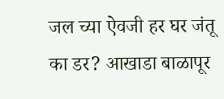जल च्या ऐवजी हर घर जंतू का डर? आखाडा बाळापूर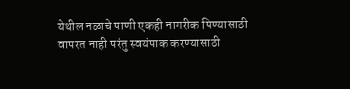येथील नळाचे पाणी एकही नागरीक पिण्यासाठी वापरत नाही परंतु स्वयंपाक करण्यासाठी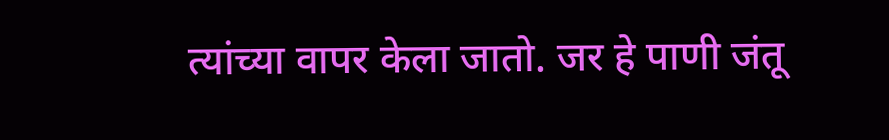त्यांच्या वापर केला जातो. जर हे पाणी जंतू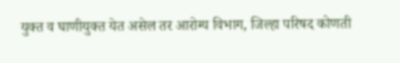युक्त व घाणीयुक्त येत असेल तर आरोग्य विभाग, जिल्हा परिषद कोणती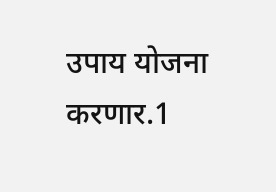उपाय योजना करणार.1